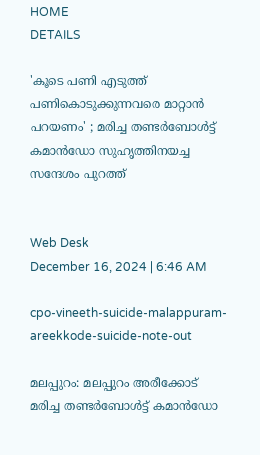HOME
DETAILS

'കൂടെ പണി എടുത്ത് പണികൊടുക്കുന്നവരെ മാറ്റാന്‍ പറയണം' ; മരിച്ച തണ്ടര്‍ബോള്‍ട്ട് കമാന്‍ഡോ സുഹൃത്തിനയച്ച സന്ദേശം പുറത്ത്


Web Desk
December 16, 2024 | 6:46 AM

cpo-vineeth-suicide-malappuram-areekkode-suicide-note-out

മലപ്പുറം: മലപ്പുറം അരീക്കോട് മരിച്ച തണ്ടര്‍ബോള്‍ട്ട് കമാന്‍ഡോ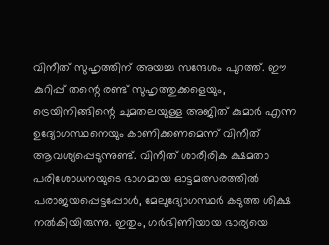വിനീത് സുഹൃത്തിന് അയച്ച സന്ദേശം പുറത്ത്. ഈ കുറിപ്പ് തന്റെ രണ്ട് സുഹൃത്തുക്കളെയും, ട്രെയിനിങ്ങിന്റെ ചുമതലയുള്ള അജിത് കുമാര്‍ എന്ന ഉദ്യോഗസ്ഥനെയും കാണിക്കണമെന്ന് വിനീത് ആവശ്യപ്പെടുന്നുണ്ട്. വിനീത് ശാരീരിക ക്ഷമതാ പരിശോധനയുടെ ഭാഗമായ ഓട്ടമത്സരത്തില്‍ പരാജയപ്പെട്ടപ്പോള്‍, മേലുദ്യോഗസ്ഥര്‍ കടുത്ത ശിക്ഷ നല്‍കിയിരുന്നു. ഇതും, ഗര്‍ഭിണിയായ ഭാര്യയെ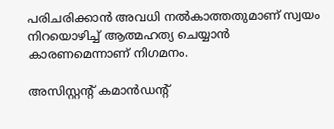പരിചരിക്കാന്‍ അവധി നല്‍കാത്തതുമാണ് സ്വയം നിറയൊഴിച്ച് ആത്മഹത്യ ചെയ്യാന്‍ കാരണമെന്നാണ് നിഗമനം.

അസിസ്റ്റന്റ് കമാന്‍ഡന്റ്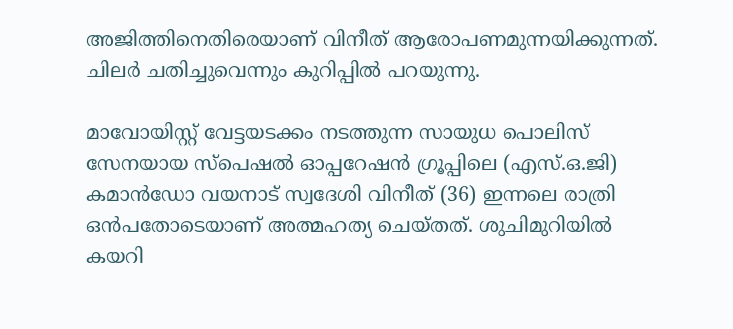അജിത്തിനെതിരെയാണ് വിനീത് ആരോപണമുന്നയിക്കുന്നത്. ചിലര്‍ ചതിച്ചുവെന്നും കുറിപ്പില്‍ പറയുന്നു.

മാവോയിസ്റ്റ് വേട്ടയടക്കം നടത്തുന്ന സായുധ പൊലിസ് സേനയായ സ്പെഷല്‍ ഓപ്പറേഷന്‍ ഗ്രൂപ്പിലെ (എസ്.ഒ.ജി) കമാന്‍ഡോ വയനാട് സ്വദേശി വിനീത് (36) ഇന്നലെ രാത്രി ഒന്‍പതോടെയാണ് അത്മഹത്യ ചെയ്തത്. ശുചിമുറിയില്‍ കയറി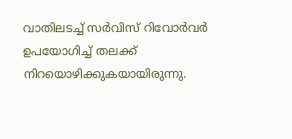വാതിലടച്ച് സര്‍വിസ് റിവോര്‍വര്‍ ഉപയോഗിച്ച് തലക്ക് നിറയൊഴിക്കുകയായിരുന്നു.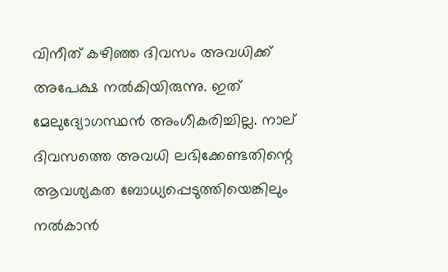വിനീത് കഴിഞ്ഞ ദിവസം അവധിക്ക് അപേക്ഷ നല്‍കിയിരുന്നു. ഇത് മേലുദ്യോഗസ്ഥന്‍ അംഗീകരിച്ചില്ല. നാല് ദിവസത്തെ അവധി ലഭിക്കേണ്ടതിന്റെ ആവശ്യകത ബോധ്യപ്പെടുത്തിയെങ്കിലും നല്‍കാന്‍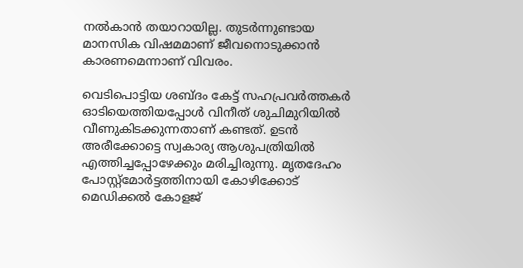നല്‍കാന്‍ തയാറായില്ല. തുടര്‍ന്നുണ്ടായ മാനസിക വിഷമമാണ് ജീവനൊടുക്കാന്‍ കാരണമെന്നാണ് വിവരം.

വെടിപൊട്ടിയ ശബ്ദം കേട്ട് സഹപ്രവര്‍ത്തകര്‍ ഓടിയെത്തിയപ്പോള്‍ വിനീത് ശുചിമുറിയില്‍ വീണുകിടക്കുന്നതാണ് കണ്ടത്. ഉടന്‍ അരീക്കോട്ടെ സ്വകാര്യ ആശുപത്രിയില്‍ എത്തിച്ചപ്പോഴേക്കും മരിച്ചിരുന്നു. മൃതദേഹം പോസ്റ്റ്മോര്‍ട്ടത്തിനായി കോഴിക്കോട് മെഡിക്കല്‍ കോളജ്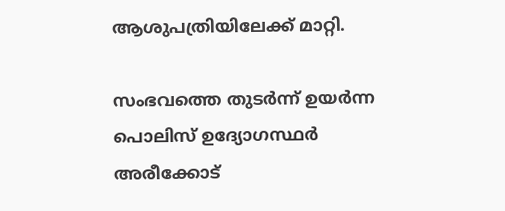ആശുപത്രിയിലേക്ക് മാറ്റി.

സംഭവത്തെ തുടര്‍ന്ന് ഉയര്‍ന്ന പൊലിസ് ഉദ്യോഗസ്ഥര്‍ അരീക്കോട്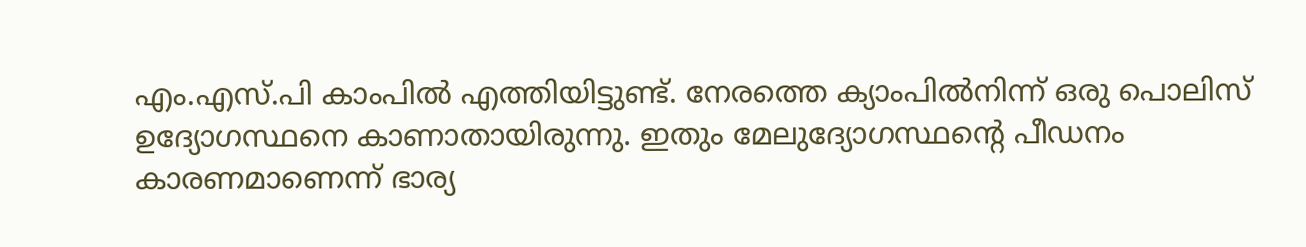എം.എസ്.പി കാംപില്‍ എത്തിയിട്ടുണ്ട്. നേരത്തെ ക്യാംപില്‍നിന്ന് ഒരു പൊലിസ് ഉദ്യോഗസ്ഥനെ കാണാതായിരുന്നു. ഇതും മേലുദ്യോഗസ്ഥന്റെ പീഡനം കാരണമാണെന്ന് ഭാര്യ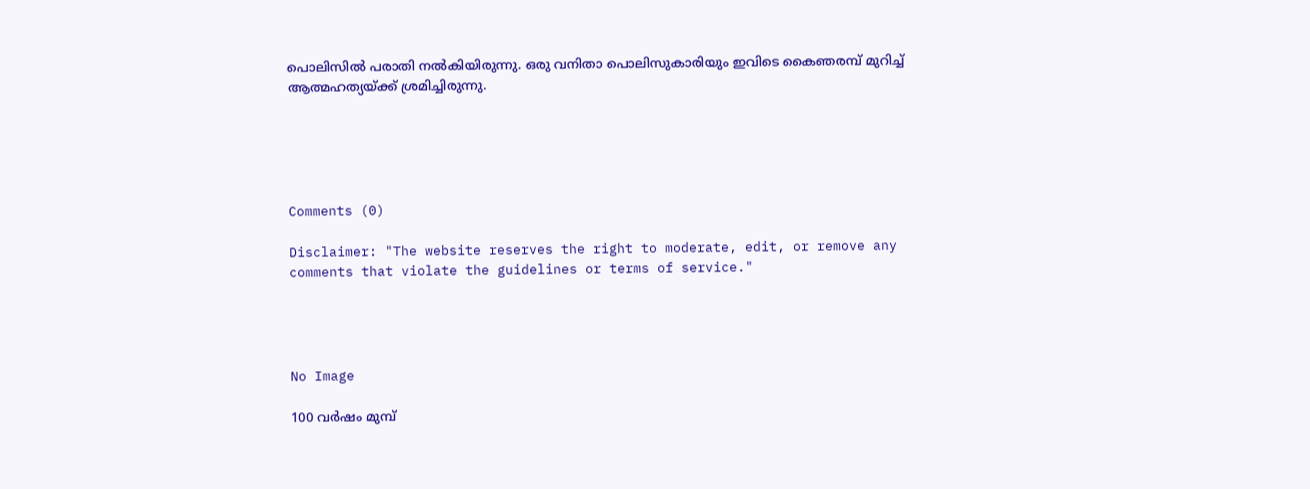പൊലിസില്‍ പരാതി നല്‍കിയിരുന്നു. ഒരു വനിതാ പൊലിസുകാരിയും ഇവിടെ കൈഞരമ്പ് മുറിച്ച് ആത്മഹത്യയ്ക്ക് ശ്രമിച്ചിരുന്നു.





Comments (0)

Disclaimer: "The website reserves the right to moderate, edit, or remove any comments that violate the guidelines or terms of service."




No Image

100 വര്‍ഷം മുമ്പ്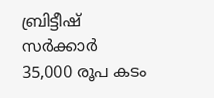ബ്രിട്ടീഷ് സര്‍ക്കാര്‍ 35,000 രൂപ കടം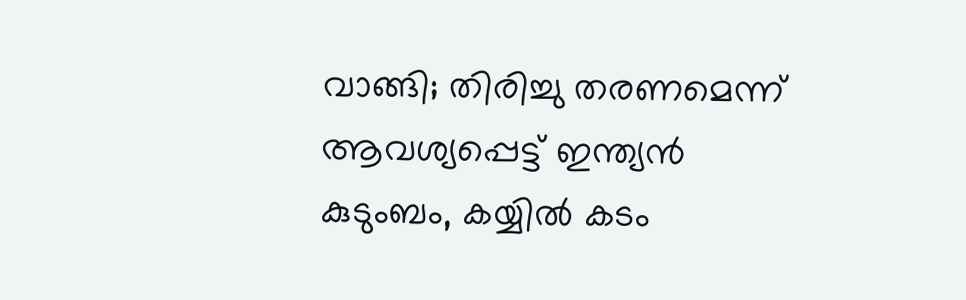വാങ്ങി; തിരിച്ചു തരണമെന്ന് ആവശ്യപ്പെട്ട് ഇന്ത്യന്‍ കുടുംബം, കയ്യില്‍ കടം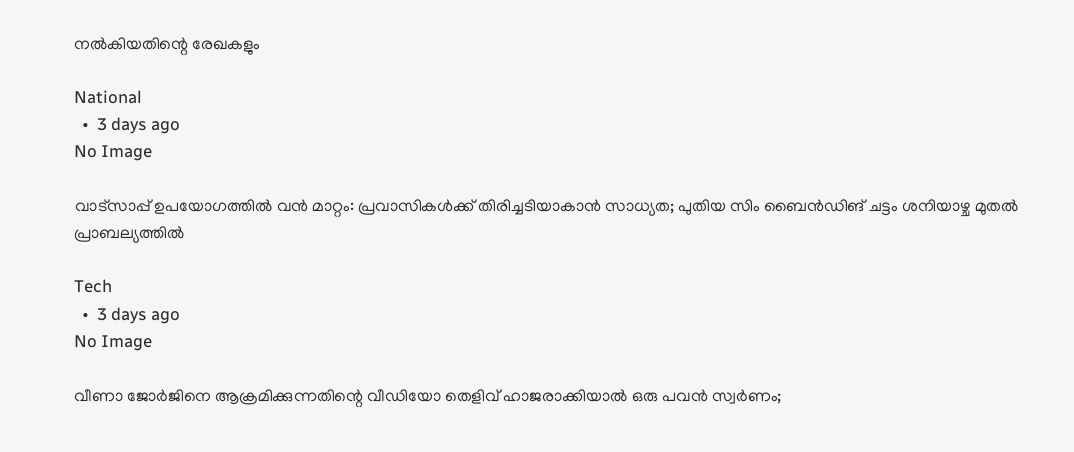നല്‍കിയതിന്റെ രേഖകളും

National
  •  3 days ago
No Image

വാട്‌സാപ്പ് ഉപയോഗത്തിൽ വൻ മാറ്റം: പ്രവാസികൾക്ക് തിരിച്ചടിയാകാൻ സാധ്യത; പുതിയ സിം ബൈൻഡിങ് ചട്ടം ശനിയാഴ്ച മുതൽ പ്രാബല്യത്തിൽ

Tech
  •  3 days ago
No Image

വീണാ ജോര്‍ജിനെ ആക്രമിക്കുന്നതിന്റെ വീഡിയോ തെളിവ് ഹാജരാക്കിയാല്‍ ഒരു പവന്‍ സ്വര്‍ണം;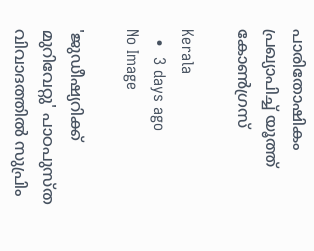പാരിതോഷികം പ്രഖ്യാപിച്ച് യൂത്ത് കോണ്‍ഗ്രസ്

Kerala
  •  3 days ago
No Image

'ജുഡീഷ്യറിക്ക് മുറിവേറ്റു' പാഠപുസ്ത വിവാദത്തില്‍ സുപ്രിം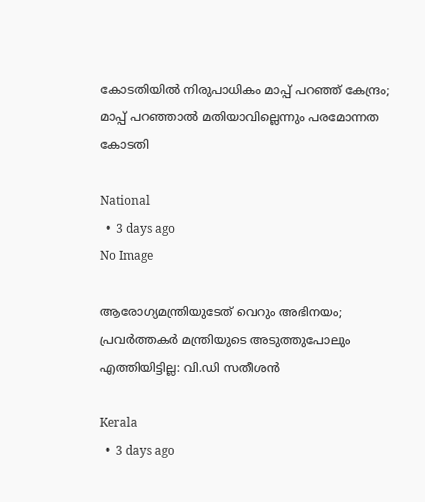കോടതിയില്‍ നിരുപാധികം മാപ്പ് പറഞ്ഞ് കേന്ദ്രം; മാപ്പ് പറഞ്ഞാല്‍ മതിയാവില്ലെന്നും പരമോന്നത കോടതി

National
  •  3 days ago
No Image

ആരോഗ്യമന്ത്രിയുടേത് വെറും അഭിനയം; പ്രവര്‍ത്തകര്‍ മന്ത്രിയുടെ അടുത്തുപോലും എത്തിയിട്ടില്ല: വി.ഡി സതീശന്‍

Kerala
  •  3 days ago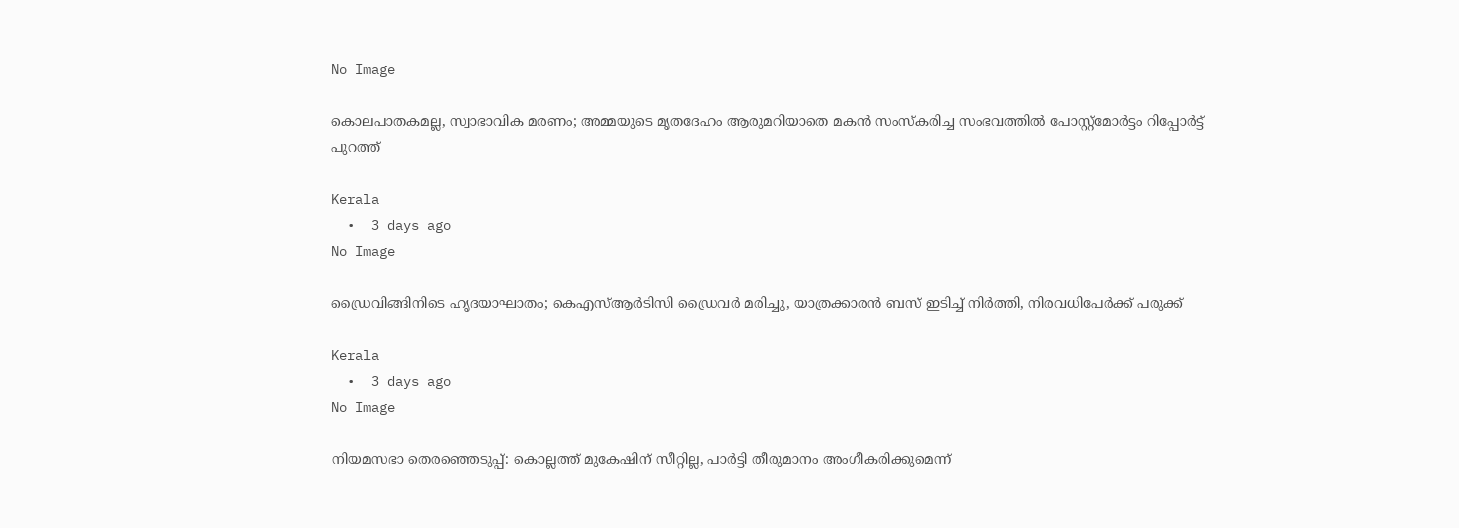No Image

കൊലപാതകമല്ല, സ്വാഭാവിക മരണം; അമ്മയുടെ മൃതദേഹം ആരുമറിയാതെ മകന്‍ സംസ്‌കരിച്ച സംഭവത്തില്‍ പോസ്റ്റ്‌മോര്‍ട്ടം റിപ്പോര്‍ട്ട് പുറത്ത്

Kerala
  •  3 days ago
No Image

ഡ്രൈവിങ്ങിനിടെ ഹൃദയാഘാതം; കെഎസ്ആർടിസി ഡ്രൈവർ മരിച്ചു, യാത്രക്കാരൻ ബസ് ഇടിച്ച് നിർത്തി, നിരവധിപേർക്ക് പരുക്ക്

Kerala
  •  3 days ago
No Image

നിയമസഭാ തെരഞ്ഞെടുപ്പ്: കൊല്ലത്ത് മുകേഷിന് സീറ്റില്ല, പാര്‍ട്ടി തീരുമാനം അംഗീകരിക്കുമെന്ന്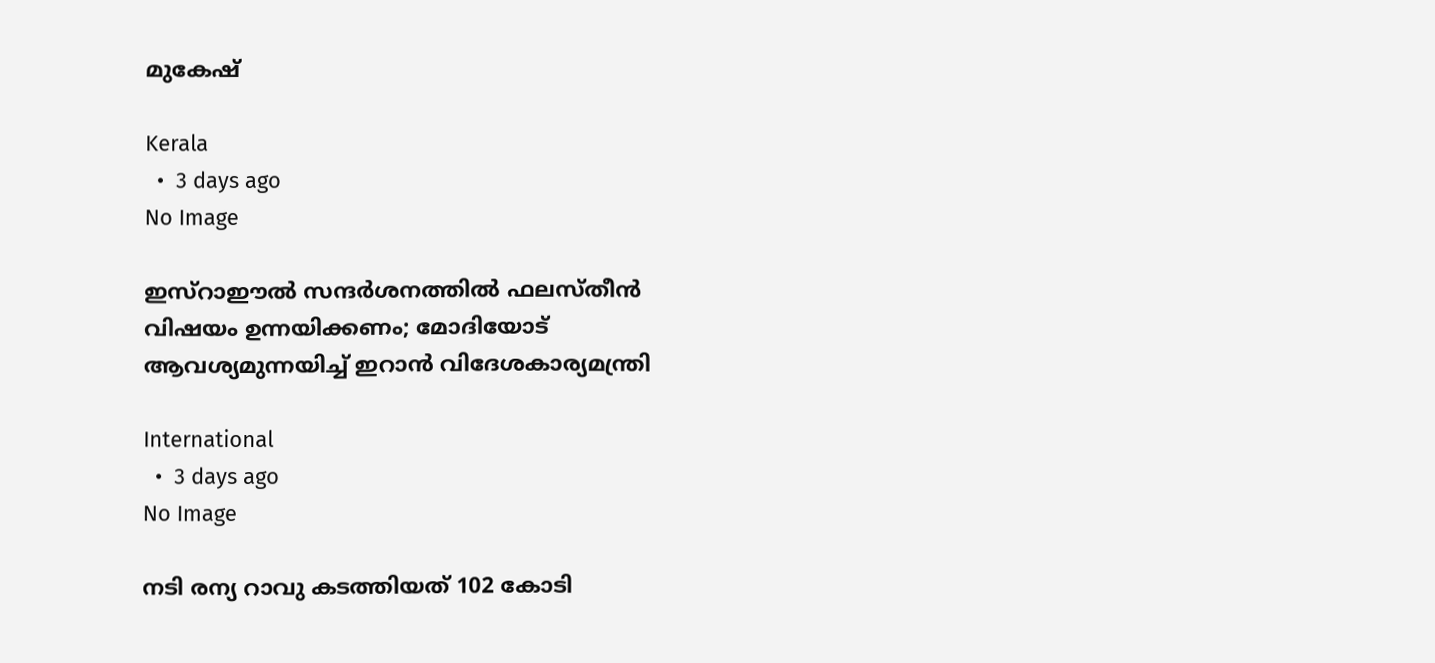മുകേഷ്

Kerala
  •  3 days ago
No Image

ഇസ്‌റാഈല്‍ സന്ദര്‍ശനത്തില്‍ ഫലസ്തീന്‍ വിഷയം ഉന്നയിക്കണം; മോദിയോട് ആവശ്യമുന്നയിച്ച് ഇറാന്‍ വിദേശകാര്യമന്ത്രി

International
  •  3 days ago
No Image

നടി രന്യ റാവു കടത്തിയത് 102 കോടി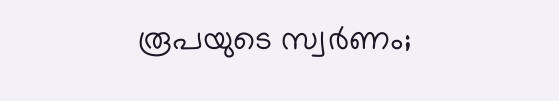രൂപയുടെ സ്വർണം;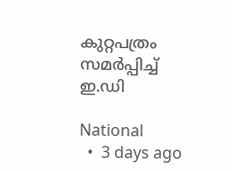കുറ്റപത്രം സമർപ്പിച്ച് ഇ.ഡി

National
  •  3 days ago